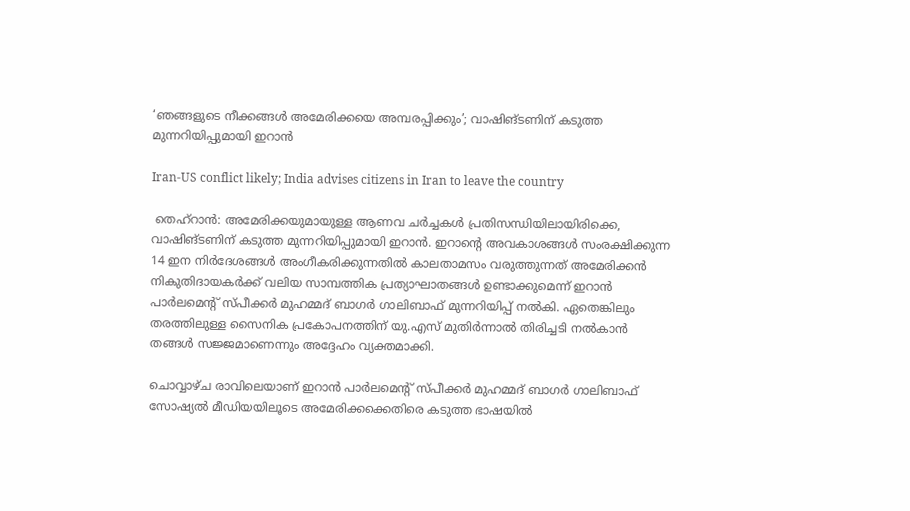‘ഞങ്ങളുടെ നീക്കങ്ങൾ അമേരിക്കയെ അമ്പരപ്പിക്കും’; വാഷിങ്ടണിന് കടുത്ത മുന്നറിയിപ്പുമായി ഇറാൻ

Iran-US conflict likely; India advises citizens in Iran to leave the country

 തെഹ്‌റാൻ: അമേരിക്കയുമായുള്ള ആണവ ചർച്ചകൾ പ്രതിസന്ധിയിലായിരിക്കെ, വാഷിങ്ടണിന് കടുത്ത മുന്നറിയിപ്പുമായി ഇറാൻ. ഇറാന്റെ അവകാശങ്ങൾ സംരക്ഷിക്കുന്ന 14 ഇന നിർദേശങ്ങൾ അംഗീകരിക്കുന്നതിൽ കാലതാമസം വരുത്തുന്നത് അമേരിക്കൻ നികുതിദായകർക്ക് വലിയ സാമ്പത്തിക പ്രത്യാഘാതങ്ങൾ ഉണ്ടാക്കുമെന്ന് ഇറാൻ പാർലമെന്റ് സ്പീക്കർ മുഹമ്മദ് ബാഗർ ഗാലിബാഫ് മുന്നറിയിപ്പ് നൽകി. ഏതെങ്കിലും തരത്തിലുള്ള സൈനിക പ്രകോപനത്തിന് യു.എസ് മുതിർന്നാൽ തിരിച്ചടി നൽകാൻ തങ്ങൾ സജ്ജമാണെന്നും അദ്ദേഹം വ്യക്തമാക്കി.

ചൊവ്വാഴ്ച രാവിലെയാണ് ഇറാൻ പാർലമെന്റ് സ്പീക്കർ മുഹമ്മദ് ബാഗർ ഗാലിബാഫ് സോഷ്യൽ മീഡിയയിലൂടെ അമേരിക്കക്കെതിരെ കടുത്ത ഭാഷയിൽ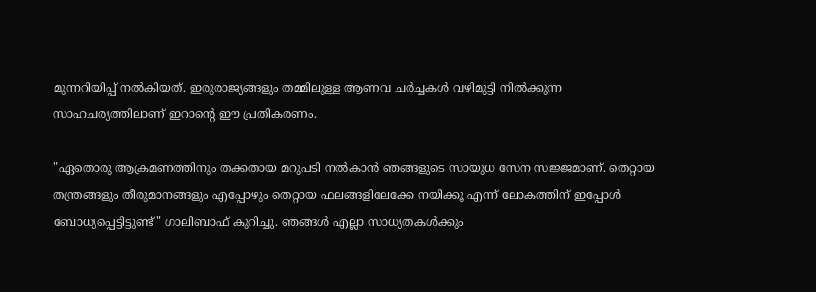മുന്നറിയിപ്പ് നൽകിയത്. ഇരുരാജ്യങ്ങളും തമ്മിലുള്ള ആണവ ചർച്ചകൾ വഴിമുട്ടി നിൽക്കുന്ന സാഹചര്യത്തിലാണ് ഇറാന്റെ ഈ പ്രതികരണം.

"ഏതൊരു ആക്രമണത്തിനും തക്കതായ മറുപടി നൽകാൻ ഞങ്ങളുടെ സായുധ സേന സജ്ജമാണ്. തെറ്റായ തന്ത്രങ്ങളും തീരുമാനങ്ങളും എപ്പോഴും തെറ്റായ ഫലങ്ങളിലേക്കേ നയിക്കൂ എന്ന് ലോകത്തിന് ഇപ്പോൾ ബോധ്യപ്പെട്ടിട്ടുണ്ട്" ഗാലിബാഫ് കുറിച്ചു. ഞങ്ങൾ എല്ലാ സാധ്യതകൾക്കും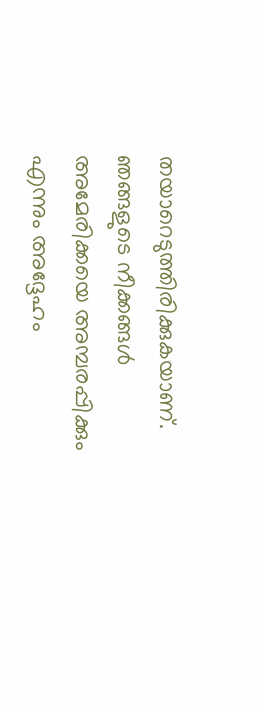തയാറെടുത്തിരിക്കുകയാണ്. ഞങ്ങളുടെ നീക്കങ്ങൾ അമേരിക്കയെ അമ്പരപ്പിക്കും എന്നും അദ്ദേഹം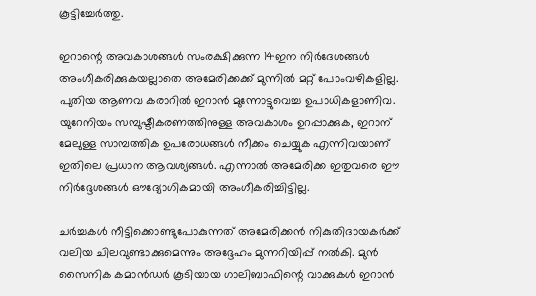കൂട്ടിച്ചേർത്തു.

ഇറാന്റെ അവകാശങ്ങൾ സംരക്ഷിക്കുന്ന 14ഇന നിർദേശങ്ങൾ അംഗീകരിക്കുകയല്ലാതെ അമേരിക്കക്ക് മുന്നിൽ മറ്റ് പോംവഴികളില്ല. പുതിയ ആണവ കരാറിൽ ഇറാൻ മുന്നോട്ടുവെച്ച ഉപാധികളാണിവ. യുറേനിയം സമ്പുഷ്ടീകരണത്തിനുള്ള അവകാശം ഉറപ്പാക്കുക, ഇറാന് മേലുള്ള സാമ്പത്തിക ഉപരോധങ്ങൾ നീക്കം ചെയ്യുക എന്നിവയാണ് ഇതിലെ പ്രധാന ആവശ്യങ്ങൾ. എന്നാൽ അമേരിക്ക ഇതുവരെ ഈ നിർദ്ദേശങ്ങൾ ഔദ്യോഗികമായി അംഗീകരിച്ചിട്ടില്ല.

ചർച്ചകൾ നീട്ടിക്കൊണ്ടുപോകുന്നത് അമേരിക്കൻ നികുതിദായകർക്ക് വലിയ ചിലവുണ്ടാക്കുമെന്നും അദ്ദേഹം മുന്നറിയിപ്പ് നൽകി. മുൻ സൈനിക കമാൻഡർ കൂടിയായ ഗാലിബാഫിന്റെ വാക്കുകൾ ഇറാൻ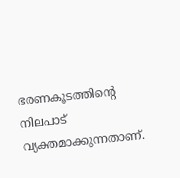ഭരണകൂടത്തിന്റെ നിലപാട് വ്യക്തമാക്കുന്നതാണ്.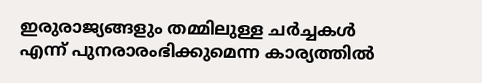ഇരുരാജ്യങ്ങളും തമ്മിലുള്ള ചർച്ചകൾ എന്ന് പുനരാരംഭിക്കുമെന്ന കാര്യത്തിൽ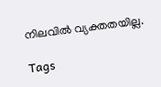നിലവിൽ വ്യക്തതയില്ല.

Tags